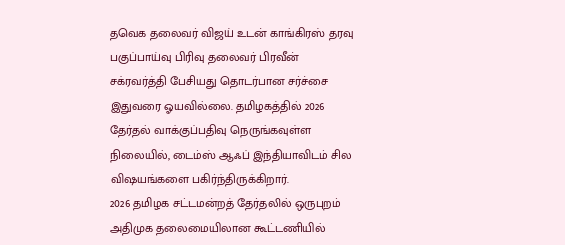தவெக தலைவர் விஜய் உடன் காங்கிரஸ் தரவு பகுப்பாய்வு பிரிவு தலைவர் பிரவீன் சக்ரவர்த்தி பேசியது தொடர்பான சர்ச்சை இதுவரை ஓயவில்லை. தமிழகத்தில் 2026 தேர்தல் வாக்குப்பதிவு நெருங்கவுள்ள நிலையில், டைம்ஸ் ஆஃப் இந்தியாவிடம் சில விஷயங்களை பகிர்ந்திருக்கிறார்.
2026 தமிழக சட்டமன்றத் தேர்தலில் ஒருபுறம் அதிமுக தலைமையிலான கூட்டணியில்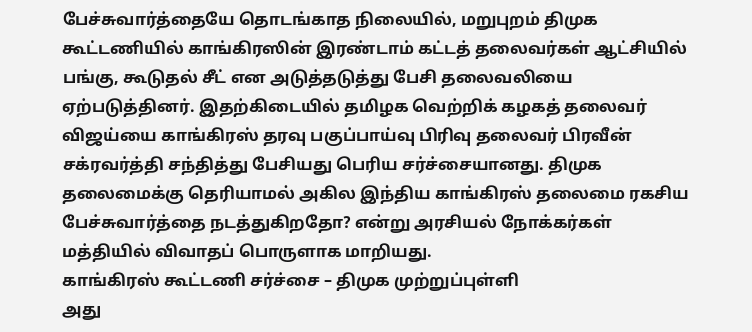பேச்சுவார்த்தையே தொடங்காத நிலையில், மறுபுறம் திமுக கூட்டணியில் காங்கிரஸின் இரண்டாம் கட்டத் தலைவர்கள் ஆட்சியில் பங்கு, கூடுதல் சீட் என அடுத்தடுத்து பேசி தலைவலியை ஏற்படுத்தினர். இதற்கிடையில் தமிழக வெற்றிக் கழகத் தலைவர் விஜய்யை காங்கிரஸ் தரவு பகுப்பாய்வு பிரிவு தலைவர் பிரவீன் சக்ரவர்த்தி சந்தித்து பேசியது பெரிய சர்ச்சையானது. திமுக தலைமைக்கு தெரியாமல் அகில இந்திய காங்கிரஸ் தலைமை ரகசிய பேச்சுவார்த்தை நடத்துகிறதோ? என்று அரசியல் நோக்கர்கள் மத்தியில் விவாதப் பொருளாக மாறியது.
காங்கிரஸ் கூட்டணி சர்ச்சை – திமுக முற்றுப்புள்ளி
அது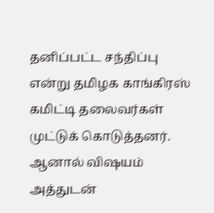தனிப்பட்ட சந்திப்பு என்று தமிழக காங்கிரஸ் கமிட்டி தலைவர்கள் முட்டுக் கொடுத்தனர். ஆனால் விஷயம் அத்துடன்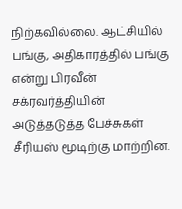நிற்கவில்லை. ஆட்சியில் பங்கு, அதிகாரத்தில் பங்கு என்று பிரவீன் சக்ரவர்த்தியின் அடுத்தடுத்த பேச்சுகள் சீரியஸ் மூடிற்கு மாற்றின.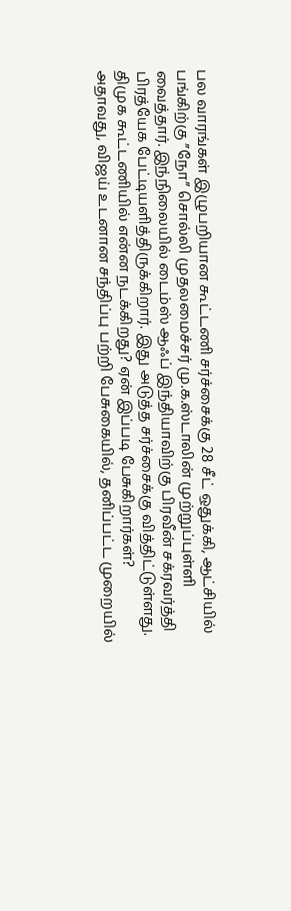பல வாரங்கள் இழுபறியான கூட்டணி சர்ச்சைக்கு 28 சீட் ஒதுக்கி, ஆட்சியில் பங்கிற்கு ”நோ” சொல்லி முதலமைச்சர் மு.க.ஸ்டாலின் முற்றுப்புள்ளி வைத்தார். இந்நிலையில் டைம்ஸ் ஆஃப் இந்தியாவிற்கு பிரவீன் சக்ரவர்த்தி பிரத்யேக பேட்டியளித்திருக்கிறார். இது அடுத்த சர்ச்சைக்கு வித்திட்டுள்ளது.
திமுக கூட்டணியில் என்ன நடக்கிறது? ஏன் இப்படி பேசுகிறார்கள்?
அதாவது, விஜய் உடனான சந்திப்பு பற்றி பேசுகையில், தனிப்பட்ட முறையில்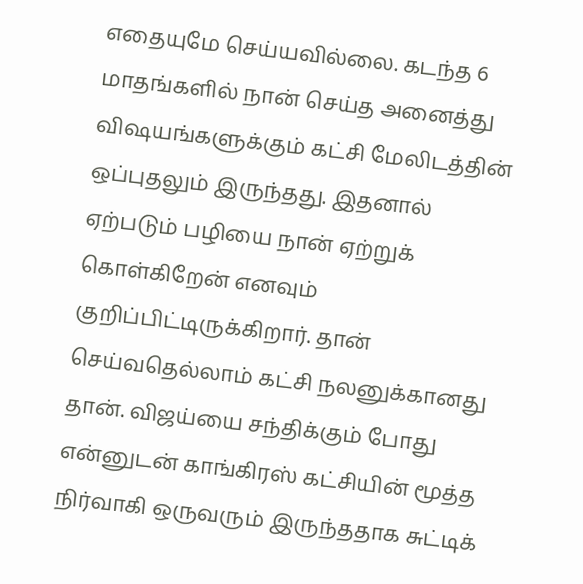எதையுமே செய்யவில்லை. கடந்த 6 மாதங்களில் நான் செய்த அனைத்து விஷயங்களுக்கும் கட்சி மேலிடத்தின் ஒப்புதலும் இருந்தது. இதனால் ஏற்படும் பழியை நான் ஏற்றுக் கொள்கிறேன் எனவும் குறிப்பிட்டிருக்கிறார். தான் செய்வதெல்லாம் கட்சி நலனுக்கானது தான். விஜய்யை சந்திக்கும் போது என்னுடன் காங்கிரஸ் கட்சியின் மூத்த நிர்வாகி ஒருவரும் இருந்ததாக சுட்டிக்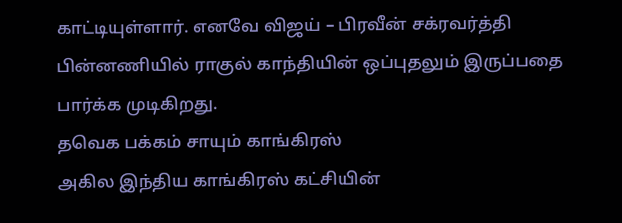காட்டியுள்ளார். எனவே விஜய் – பிரவீன் சக்ரவர்த்தி பின்னணியில் ராகுல் காந்தியின் ஒப்புதலும் இருப்பதை பார்க்க முடிகிறது.
தவெக பக்கம் சாயும் காங்கிரஸ்
அகில இந்திய காங்கிரஸ் கட்சியின்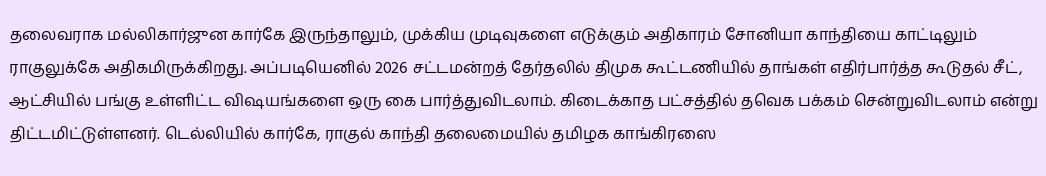தலைவராக மல்லிகார்ஜுன கார்கே இருந்தாலும், முக்கிய முடிவுகளை எடுக்கும் அதிகாரம் சோனியா காந்தியை காட்டிலும் ராகுலுக்கே அதிகமிருக்கிறது. அப்படியெனில் 2026 சட்டமன்றத் தேர்தலில் திமுக கூட்டணியில் தாங்கள் எதிர்பார்த்த கூடுதல் சீட், ஆட்சியில் பங்கு உள்ளிட்ட விஷயங்களை ஒரு கை பார்த்துவிடலாம். கிடைக்காத பட்சத்தில் தவெக பக்கம் சென்றுவிடலாம் என்று திட்டமிட்டுள்ளனர். டெல்லியில் கார்கே, ராகுல் காந்தி தலைமையில் தமிழக காங்கிரஸை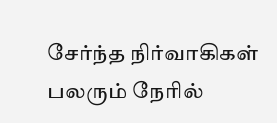சேர்ந்த நிர்வாகிகள் பலரும் நேரில்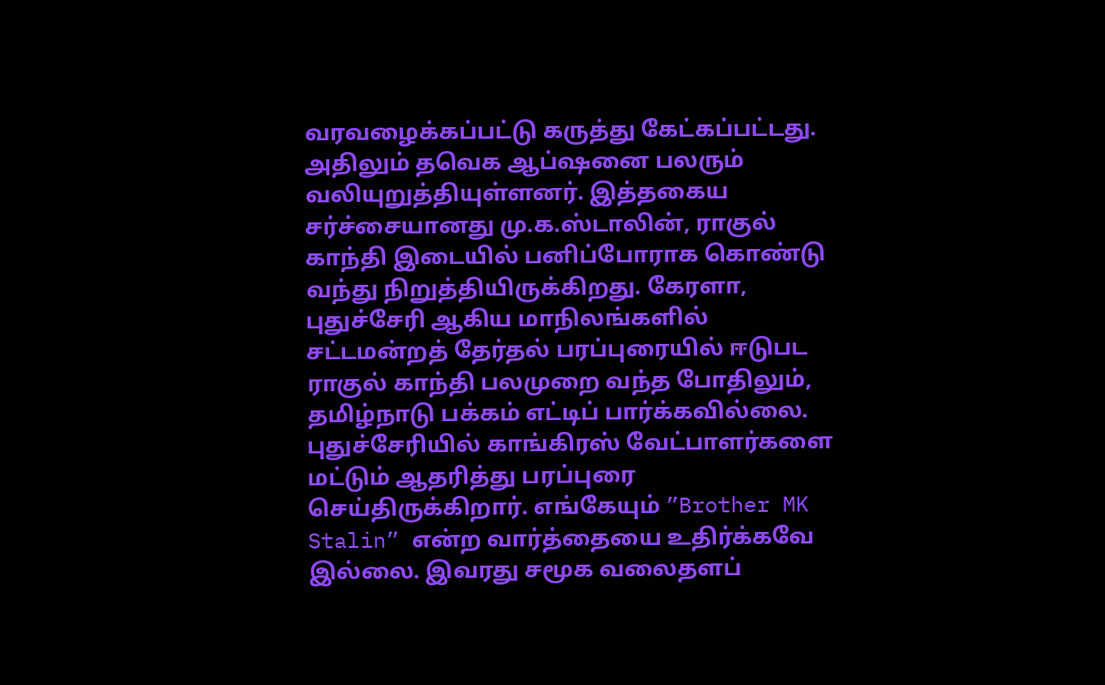வரவழைக்கப்பட்டு கருத்து கேட்கப்பட்டது.
அதிலும் தவெக ஆப்ஷனை பலரும் வலியுறுத்தியுள்ளனர். இத்தகைய சர்ச்சையானது மு.க.ஸ்டாலின், ராகுல் காந்தி இடையில் பனிப்போராக கொண்டு வந்து நிறுத்தியிருக்கிறது. கேரளா, புதுச்சேரி ஆகிய மாநிலங்களில் சட்டமன்றத் தேர்தல் பரப்புரையில் ஈடுபட ராகுல் காந்தி பலமுறை வந்த போதிலும், தமிழ்நாடு பக்கம் எட்டிப் பார்க்கவில்லை. புதுச்சேரியில் காங்கிரஸ் வேட்பாளர்களை மட்டும் ஆதரித்து பரப்புரை செய்திருக்கிறார். எங்கேயும் ”Brother MK Stalin” என்ற வார்த்தையை உதிர்க்கவே இல்லை. இவரது சமூக வலைதளப்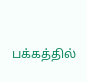பக்கத்தில்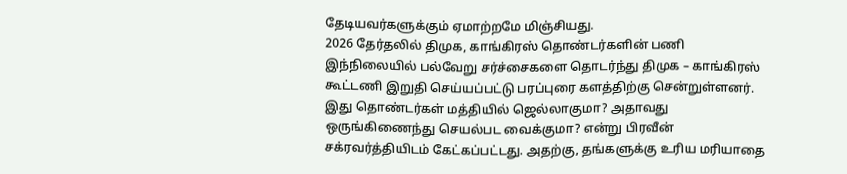தேடியவர்களுக்கும் ஏமாற்றமே மிஞ்சியது.
2026 தேர்தலில் திமுக, காங்கிரஸ் தொண்டர்களின் பணி
இந்நிலையில் பல்வேறு சர்ச்சைகளை தொடர்ந்து திமுக – காங்கிரஸ் கூட்டணி இறுதி செய்யப்பட்டு பரப்புரை களத்திற்கு சென்றுள்ளனர். இது தொண்டர்கள் மத்தியில் ஜெல்லாகுமா? அதாவது ஒருங்கிணைந்து செயல்பட வைக்குமா? என்று பிரவீன் சக்ரவர்த்தியிடம் கேட்கப்பட்டது. அதற்கு, தங்களுக்கு உரிய மரியாதை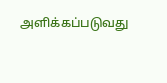அளிக்கப்படுவது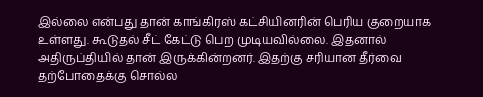இல்லை என்பது தான் காங்கிரஸ் கட்சியினரின் பெரிய குறையாக உள்ளது. கூடுதல் சீட் கேட்டு பெற முடியவில்லை. இதனால் அதிருப்தியில் தான் இருக்கின்றனர். இதற்கு சரியான தீர்வை தற்போதைக்கு சொல்ல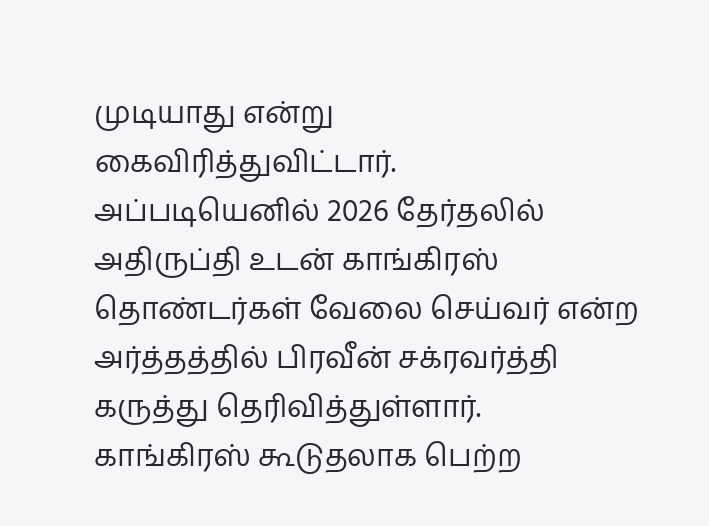முடியாது என்று கைவிரித்துவிட்டார்.
அப்படியெனில் 2026 தேர்தலில் அதிருப்தி உடன் காங்கிரஸ் தொண்டர்கள் வேலை செய்வர் என்ற அர்த்தத்தில் பிரவீன் சக்ரவர்த்தி கருத்து தெரிவித்துள்ளார். காங்கிரஸ் கூடுதலாக பெற்ற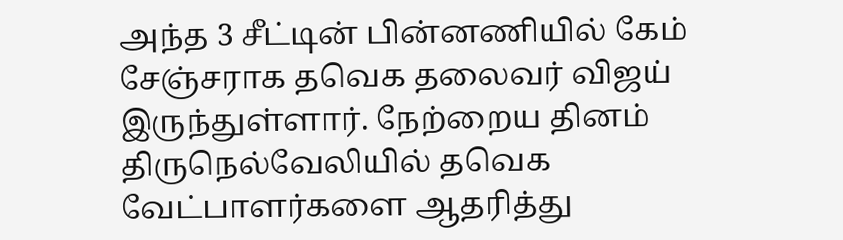அந்த 3 சீட்டின் பின்னணியில் கேம் சேஞ்சராக தவெக தலைவர் விஜய் இருந்துள்ளார். நேற்றைய தினம் திருநெல்வேலியில் தவெக வேட்பாளர்களை ஆதரித்து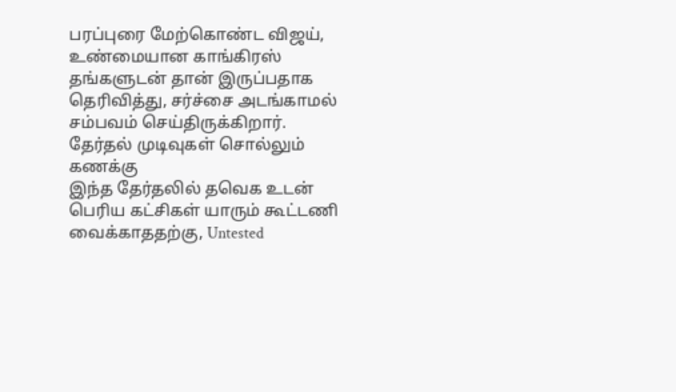பரப்புரை மேற்கொண்ட விஜய், உண்மையான காங்கிரஸ் தங்களுடன் தான் இருப்பதாக தெரிவித்து, சர்ச்சை அடங்காமல் சம்பவம் செய்திருக்கிறார்.
தேர்தல் முடிவுகள் சொல்லும் கணக்கு
இந்த தேர்தலில் தவெக உடன் பெரிய கட்சிகள் யாரும் கூட்டணி வைக்காததற்கு, Untested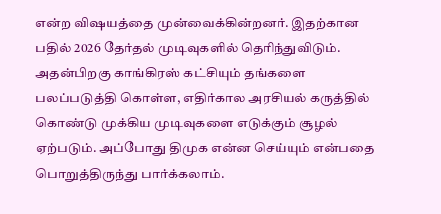என்ற விஷயத்தை முன்வைக்கின்றனர். இதற்கான பதில் 2026 தேர்தல் முடிவுகளில் தெரிந்துவிடும். அதன்பிறகு காங்கிரஸ் கட்சியும் தங்களை பலப்படுத்தி கொள்ள, எதிர்கால அரசியல் கருத்தில் கொண்டு முக்கிய முடிவுகளை எடுக்கும் சூழல் ஏற்படும். அப்போது திமுக என்ன செய்யும் என்பதை பொறுத்திருந்து பார்க்கலாம்.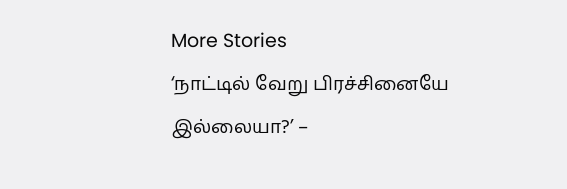More Stories
‘நாட்டில் வேறு பிரச்சினையே இல்லையா?’ –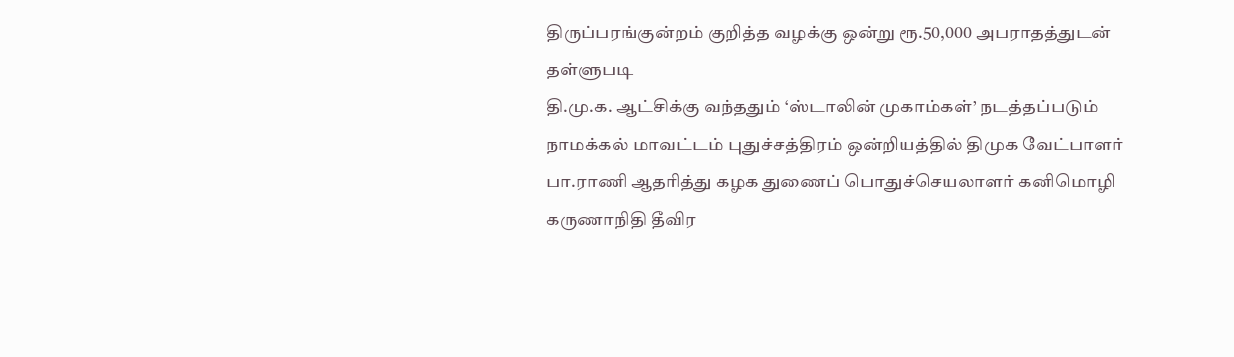திருப்பரங்குன்றம் குறித்த வழக்கு ஒன்று ரூ.50,000 அபராதத்துடன் தள்ளுபடி
தி.மு.க. ஆட்சிக்கு வந்ததும் ‘ஸ்டாலின் முகாம்கள்’ நடத்தப்படும்
நாமக்கல் மாவட்டம் புதுச்சத்திரம் ஒன்றியத்தில் திமுக வேட்பாளர் பா.ராணி ஆதரித்து கழக துணைப் பொதுச்செயலாளர் கனிமொழி கருணாநிதி தீவிர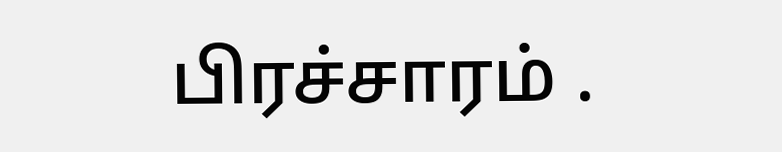பிரச்சாரம் .